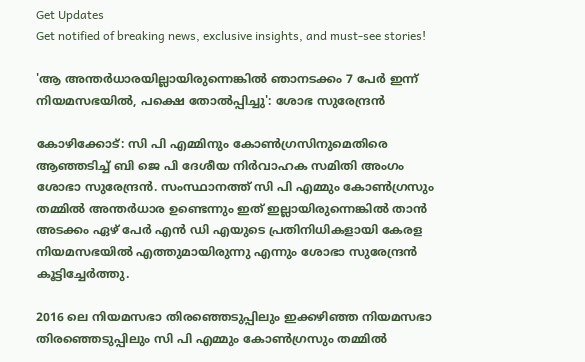Get Updates
Get notified of breaking news, exclusive insights, and must-see stories!

'ആ അന്തര്‍ധാരയില്ലായിരുന്നെങ്കില്‍ ഞാനടക്കം 7 പേര്‍ ഇന്ന് നിയമസഭയില്‍, പക്ഷെ തോല്‍പ്പിച്ചു': ശോഭ സുരേന്ദ്രന്‍

കോഴിക്കോട്: സി പി എമ്മിനും കോണ്‍ഗ്രസിനുമെതിരെ ആഞ്ഞടിച്ച് ബി ജെ പി ദേശീയ നിര്‍വാഹക സമിതി അംഗം ശോഭാ സുരേന്ദ്രന്‍. സംസ്ഥാനത്ത് സി പി എമ്മും കോണ്‍ഗ്രസും തമ്മില്‍ അന്തര്‍ധാര ഉണ്ടെന്നും ഇത് ഇല്ലായിരുന്നെങ്കില്‍ താന്‍ അടക്കം ഏഴ് പേര്‍ എന്‍ ഡി എയുടെ പ്രതിനിധികളായി കേരള നിയമസഭയില്‍ എത്തുമായിരുന്നു എന്നും ശോഭാ സുരേന്ദ്രന്‍ കൂട്ടിച്ചേര്‍ത്തു.

2016 ലെ നിയമസഭാ തിരഞ്ഞെടുപ്പിലും ഇക്കഴിഞ്ഞ നിയമസഭാ തിരഞ്ഞെടുപ്പിലും സി പി എമ്മും കോണ്‍ഗ്രസും തമ്മില്‍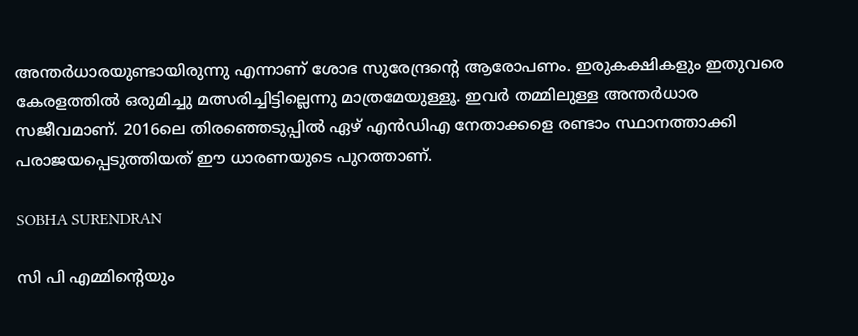അന്തര്‍ധാരയുണ്ടായിരുന്നു എന്നാണ് ശോഭ സുരേന്ദ്രന്റെ ആരോപണം. ഇരുകക്ഷികളും ഇതുവരെ കേരളത്തില്‍ ഒരുമിച്ചു മത്സരിച്ചിട്ടില്ലെന്നു മാത്രമേയുള്ളൂ. ഇവര്‍ തമ്മിലുള്ള അന്തര്‍ധാര സജീവമാണ്. 2016ലെ തിരഞ്ഞെടുപ്പില്‍ ഏഴ് എന്‍ഡിഎ നേതാക്കളെ രണ്ടാം സ്ഥാനത്താക്കി പരാജയപ്പെടുത്തിയത് ഈ ധാരണയുടെ പുറത്താണ്.

SOBHA SURENDRAN

സി പി എമ്മിന്റെയും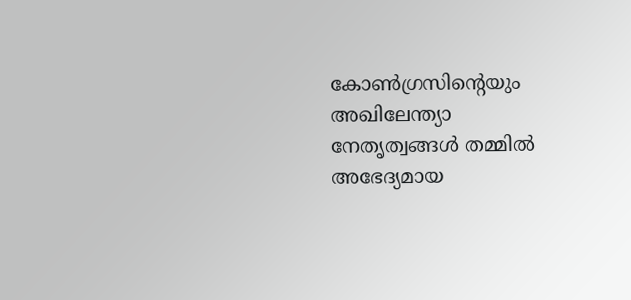കോണ്‍ഗ്രസിന്റെയും അഖിലേന്ത്യാ നേതൃത്വങ്ങള്‍ തമ്മില്‍ അഭേദ്യമായ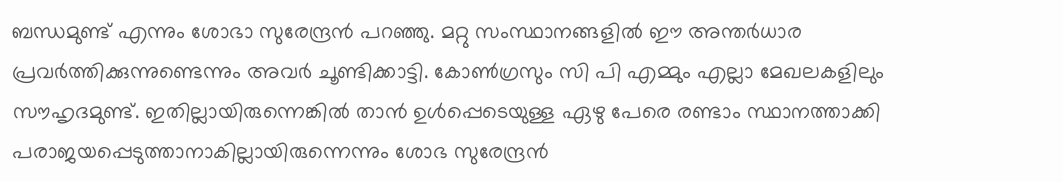ബന്ധമുണ്ട് എന്നും ശോഭാ സുരേന്ദ്രന്‍ പറഞ്ഞു. മറ്റു സംസ്ഥാനങ്ങളില്‍ ഈ അന്തര്‍ധാര പ്രവര്‍ത്തിക്കുന്നുണ്ടെന്നും അവര്‍ ചൂണ്ടിക്കാട്ടി. കോണ്‍ഗ്രസും സി പി എമ്മും എല്ലാ മേഖലകളിലും സൗഹൃദമുണ്ട്. ഇതില്ലായിരുന്നെങ്കില്‍ താന്‍ ഉള്‍പ്പെടെയുള്ള ഏഴു പേരെ രണ്ടാം സ്ഥാനത്താക്കി പരാജയപ്പെടുത്താനാകില്ലായിരുന്നെന്നും ശോഭ സുരേന്ദ്രന്‍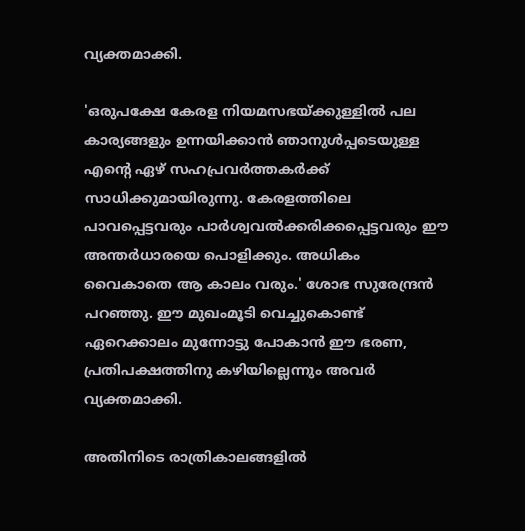വ്യക്തമാക്കി.

'ഒരുപക്ഷേ കേരള നിയമസഭയ്ക്കുള്ളില്‍ പല കാര്യങ്ങളും ഉന്നയിക്കാന്‍ ഞാനുള്‍പ്പടെയുള്ള എന്റെ ഏഴ് സഹപ്രവര്‍ത്തകര്‍ക്ക് സാധിക്കുമായിരുന്നു. കേരളത്തിലെ പാവപ്പെട്ടവരും പാര്‍ശ്വവല്‍ക്കരിക്കപ്പെട്ടവരും ഈ അന്തര്‍ധാരയെ പൊളിക്കും. അധികം വൈകാതെ ആ കാലം വരും.' ശോഭ സുരേന്ദ്രന്‍ പറഞ്ഞു. ഈ മുഖംമൂടി വെച്ചുകൊണ്ട് ഏറെക്കാലം മുന്നോട്ടു പോകാന്‍ ഈ ഭരണ, പ്രതിപക്ഷത്തിനു കഴിയില്ലെന്നും അവര്‍ വ്യക്തമാക്കി.

അതിനിടെ രാത്രികാലങ്ങളില്‍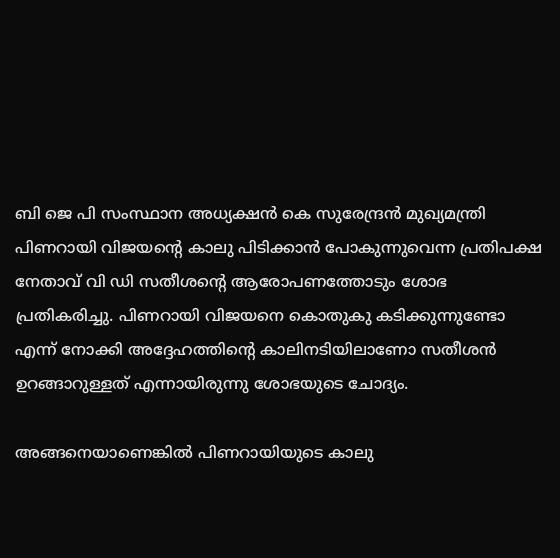ബി ജെ പി സംസ്ഥാന അധ്യക്ഷന്‍ കെ സുരേന്ദ്രന്‍ മുഖ്യമന്ത്രി പിണറായി വിജയന്റെ കാലു പിടിക്കാന്‍ പോകുന്നുവെന്ന പ്രതിപക്ഷ നേതാവ് വി ഡി സതീശന്റെ ആരോപണത്തോടും ശോഭ പ്രതികരിച്ചു. പിണറായി വിജയനെ കൊതുകു കടിക്കുന്നുണ്ടോ എന്ന് നോക്കി അദ്ദേഹത്തിന്റെ കാലിനടിയിലാണോ സതീശന്‍ ഉറങ്ങാറുള്ളത് എന്നായിരുന്നു ശോഭയുടെ ചോദ്യം.

അങ്ങനെയാണെങ്കില്‍ പിണറായിയുടെ കാലു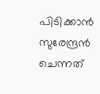പിടിക്കാന്‍ സുരേന്ദ്രന്‍ ചെന്നത്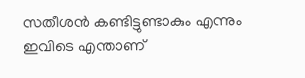സതീശന്‍ കണ്ടിട്ടുണ്ടാകും എന്നും ഇവിടെ എന്താണ്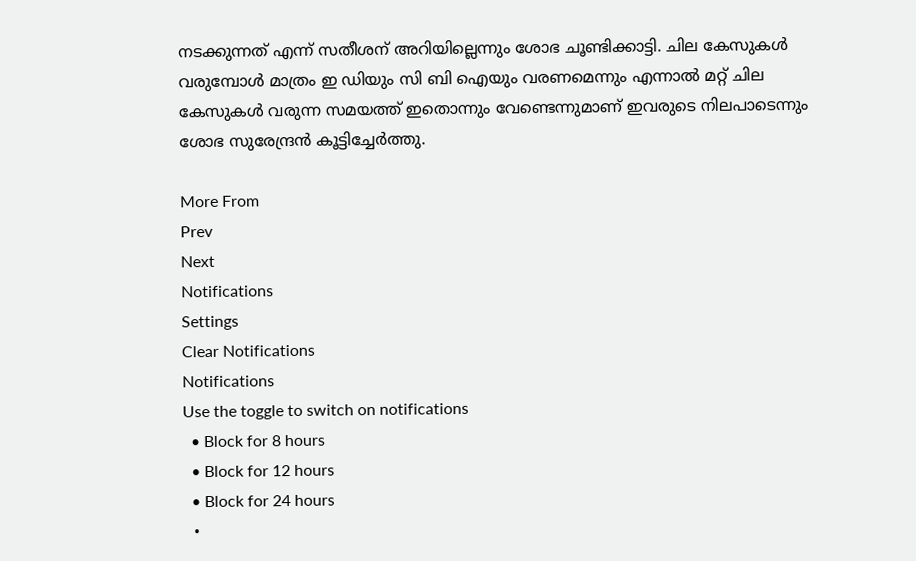നടക്കുന്നത് എന്ന് സതീശന് അറിയില്ലെന്നും ശോഭ ചൂണ്ടിക്കാട്ടി. ചില കേസുകള്‍ വരുമ്പോള്‍ മാത്രം ഇ ഡിയും സി ബി ഐയും വരണമെന്നും എന്നാല്‍ മറ്റ് ചില കേസുകള്‍ വരുന്ന സമയത്ത് ഇതൊന്നും വേണ്ടെന്നുമാണ് ഇവരുടെ നിലപാടെന്നും ശോഭ സുരേന്ദ്രന്‍ കൂട്ടിച്ചേര്‍ത്തു.

More From
Prev
Next
Notifications
Settings
Clear Notifications
Notifications
Use the toggle to switch on notifications
  • Block for 8 hours
  • Block for 12 hours
  • Block for 24 hours
  •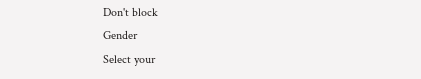Don't block
Gender
Select your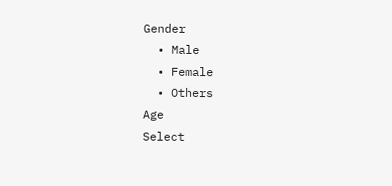Gender
  • Male
  • Female
  • Others
Age
Select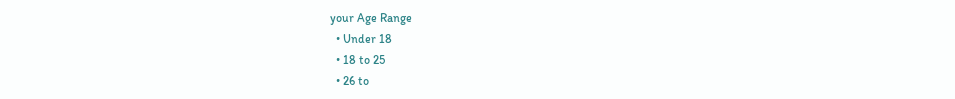your Age Range
  • Under 18
  • 18 to 25
  • 26 to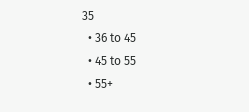35
  • 36 to 45
  • 45 to 55
  • 55+